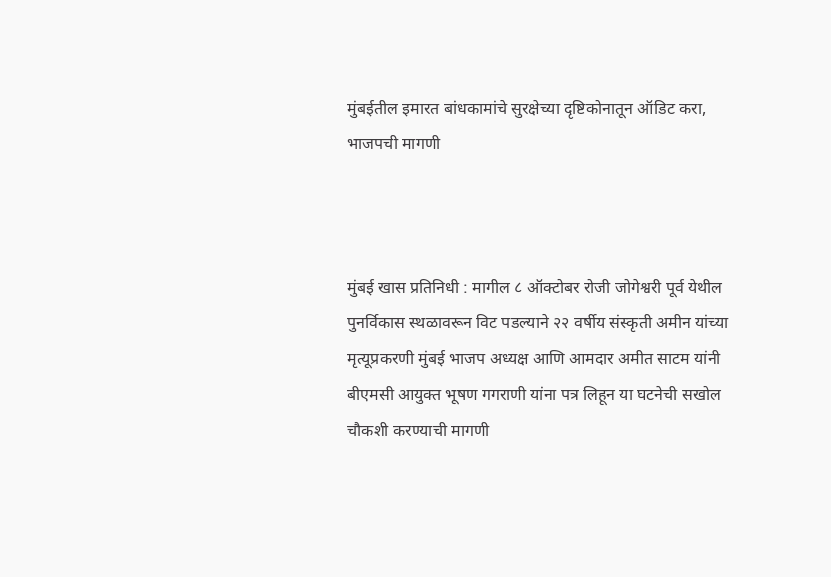मुंबईतील इमारत बांधकामांचे सुरक्षेच्या दृष्टिकोनातून ऑडिट करा, भाजपची मागणी



मुंबई खास प्रतिनिधी : मागील ८ ऑक्टोबर रोजी जोगेश्वरी पूर्व येथील पुनर्विकास स्थळावरून विट पडल्याने २२ वर्षीय संस्कृती अमीन यांच्या मृत्यूप्रकरणी मुंबई भाजप अध्यक्ष आणि आमदार अमीत साटम यांनी बीएमसी आयुक्त भूषण गगराणी यांना पत्र लिहून या घटनेची सखोल चौकशी करण्याची मागणी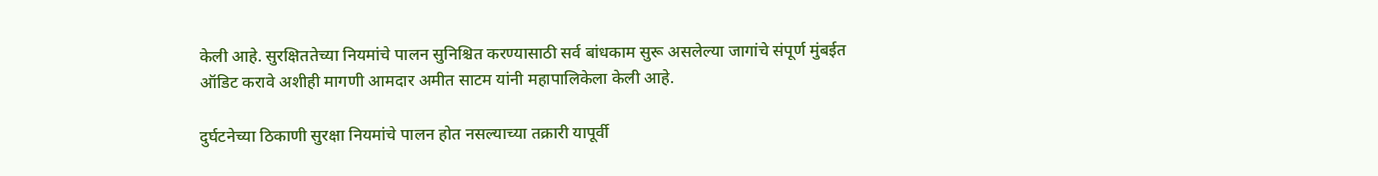केली आहे. सुरक्षिततेच्या नियमांचे पालन सुनिश्चित करण्यासाठी सर्व बांधकाम सुरू असलेल्या जागांचे संपूर्ण मुंबईत ऑडिट करावे अशीही मागणी आमदार अमीत साटम यांनी महापालिकेला केली आहे.

दुर्घटनेच्या ठिकाणी सुरक्षा नियमांचे पालन होत नसल्याच्या तक्रारी यापूर्वी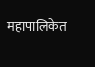महापालिकेत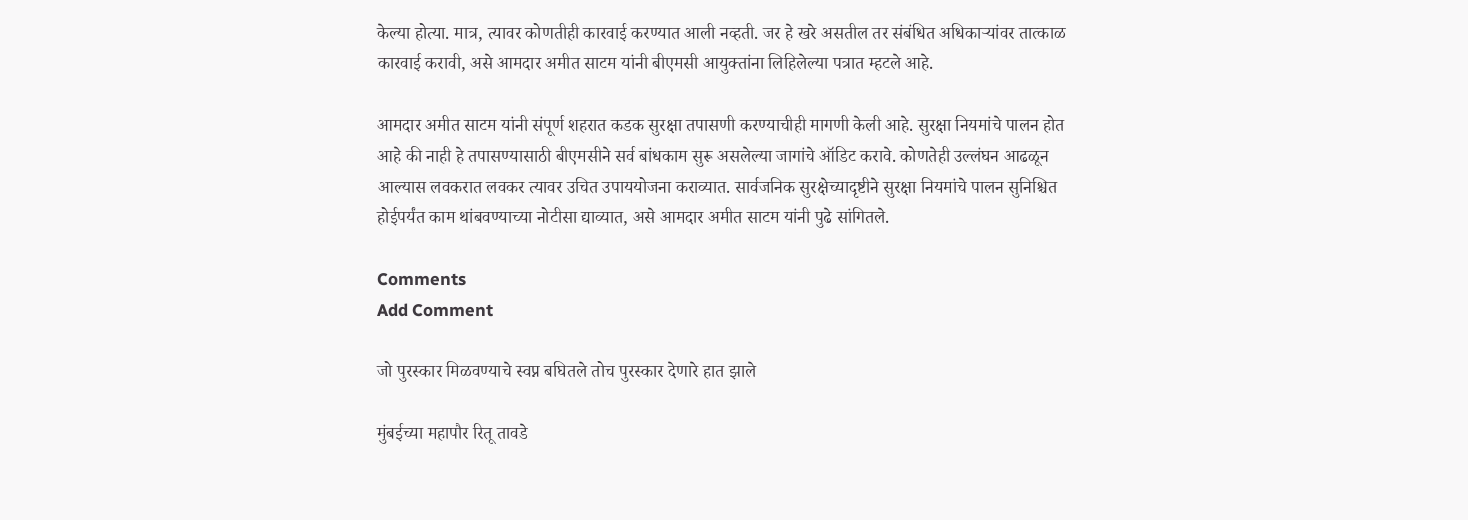केल्या होत्या. मात्र, त्यावर कोणतीही कारवाई करण्यात आली नव्हती. जर हे खरे असतील तर संबंधित अधिकाऱ्यांवर तात्काळ कारवाई करावी, असे आमदार अमीत साटम यांनी बीएमसी आयुक्तांना लिहिलेल्या पत्रात म्हटले आहे.

आमदार अमीत साटम यांनी संपूर्ण शहरात कडक सुरक्षा तपासणी करण्याचीही मागणी केली आहे. सुरक्षा नियमांचे पालन होत आहे की नाही हे तपासण्यासाठी बीएमसीने सर्व बांधकाम सुरू असलेल्या जागांचे ऑडिट करावे. कोणतेही उल्लंघन आढळून आल्यास लवकरात लवकर त्यावर उचित उपाययोजना कराव्यात. सार्वजनिक सुरक्षेच्यादृष्टीने सुरक्षा नियमांचे पालन सुनिश्चित होईपर्यंत काम थांबवण्याच्या नोटीसा द्याव्यात, असे आमदार अमीत साटम यांनी पुढे सांगितले.

Comments
Add Comment

जो पुरस्कार मिळवण्याचे स्वप्न बघितले तोच पुरस्कार देणारे हात झाले

मुंबईच्या महापौर रितू तावडे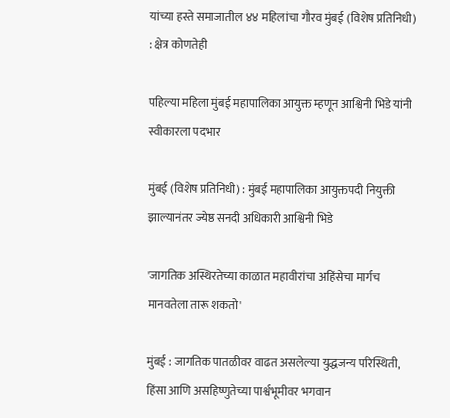यांच्या हस्ते समाजातील ४४ महिलांचा गौरव मुंबई (विशेष प्रतिनिधी) : क्षेत्र कोणतेही

पहिल्या महिला मुंबई महापालिका आयुक्त म्हणून आश्विनी भिडे यांनी स्वीकारला पदभार

मुंबई (विशेष प्रतिनिधी) : मुंबई महापालिका आयुक्तपदी नियुक्ती झाल्यानंतर ज्येष्ठ सनदी अधिकारी आश्विनी भिडे

'जागतिक अस्थिरतेच्या काळात महावीरांचा अहिंसेचा मार्गच मानवतेला तारू शकतो'

मुंबई : जागतिक पातळीवर वाढत असलेल्या युद्धजन्य परिस्थिती, हिंसा आणि असहिष्णुतेच्या पार्श्वभूमीवर भगवान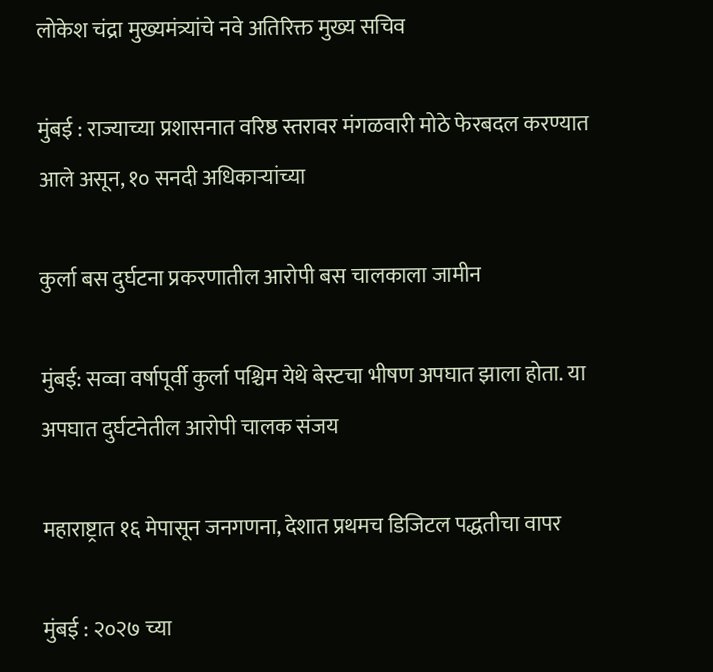लोकेश चंद्रा मुख्यमंत्र्यांचे नवे अतिरिक्त मुख्य सचिव

मुंबई : राज्याच्या प्रशासनात वरिष्ठ स्तरावर मंगळवारी मोठे फेरबदल करण्यात आले असून, १० सनदी अधिकाऱ्यांच्या

कुर्ला बस दुर्घटना प्रकरणातील आरोपी बस चालकाला जामीन

मुंबई: सव्वा वर्षापूर्वी कुर्ला पश्चिम येथे बेस्टचा भीषण अपघात झाला होता. या अपघात दुर्घटनेतील आरोपी चालक संजय

महाराष्ट्रात १६ मेपासून जनगणना, देशात प्रथमच डिजिटल पद्धतीचा वापर

मुंबई : २०२७ च्या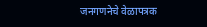जनगणनेचे वेळापत्रक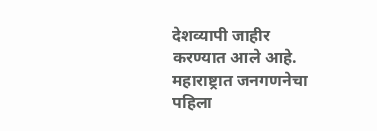देशव्यापी जाहीर करण्यात आले आहे. महाराष्ट्रात जनगणनेचा पहिला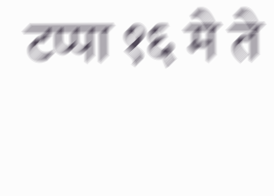टप्पा १६ मे ते